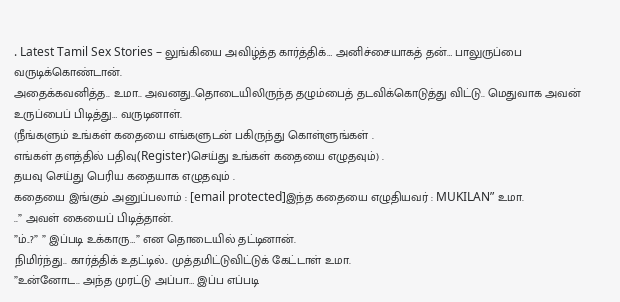. Latest Tamil Sex Stories – லுங்கியை அவிழ்த்த கார்த்திக்… அனிச்சையாகத் தன்… பாலுருப்பை வருடிக்கொண்டான்.
அதைக்கவனித்த.. உமா.. அவனது..தொடையிலிருந்த தழும்பைத் தடவிக்கொடுத்து விட்டு.. மெதுவாக அவன் உருப்பைப் பிடித்து… வருடினாள்.
(நீங்களும் உங்கள் கதையை எங்களுடன் பகிருந்து கொள்ளுங்கள் .
எங்கள் தளத்தில் பதிவு(Register)செய்து உங்கள் கதையை எழுதவும்) .
தயவு செய்து பெரிய கதையாக எழுதவும் .
கதையை இங்கும் அனுப்பலாம் : [email protected]இந்த கதையை எழுதியவர் : MUKILAN” உமா.
..” அவள் கையைப் பிடித்தான்.
”ம்..?” ” இப்படி உக்காரு…” என தொடையில் தட்டினான்.
நிமிர்ந்து.. கார்த்திக் உதட்டில்.. முத்தமிட்டுவிட்டுக் கேட்டாள் உமா.
”உன்னோட.. அந்த முரட்டு அப்பா… இப்ப எப்படி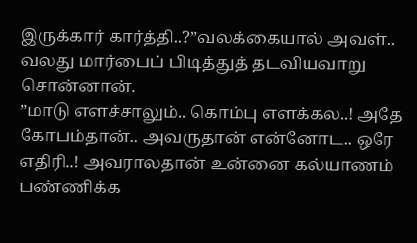இருக்கார் கார்த்தி..?”வலக்கையால் அவள்.. வலது மார்பைப் பிடித்துத் தடவியவாறு சொன்னான்.
”மாடு எளச்சாலும்.. கொம்பு எளக்கல..! அதே கோபம்தான்.. அவருதான் என்னோட.. ஒரே எதிரி..! அவராலதான் உன்னை கல்யாணம் பண்ணிக்க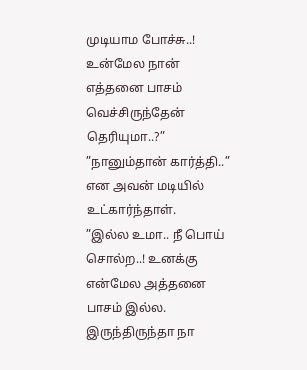முடியாம போச்சு..! உன்மேல நான் எத்தனை பாசம் வெச்சிருந்தேன் தெரியுமா..?” ”நானும்தான் கார்த்தி..” என அவன் மடியில் உட்கார்ந்தாள்.
”இல்ல உமா.. நீ பொய் சொல்ற..! உனக்கு என்மேல அத்தனை பாசம் இல்ல.
இருந்திருந்தா நா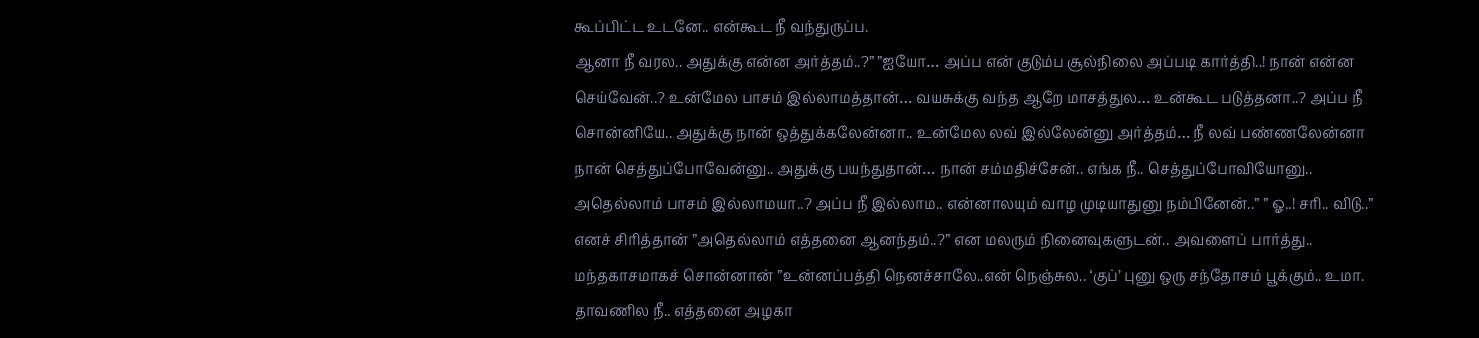கூப்பிட்ட உடனே.. என்கூட நீ வந்துருப்ப.
ஆனா நீ வரல.. அதுக்கு என்ன அர்த்தம்..?” ”ஐயோ… அப்ப என் குடும்ப சூல்நிலை அப்படி கார்த்தி..! நான் என்ன செய்வேன்..? உன்மேல பாசம் இல்லாமத்தான்… வயசுக்கு வந்த ஆறே மாசத்துல… உன்கூட படுத்தனா..? அப்ப நீ சொன்னியே.. அதுக்கு நான் ஒத்துக்கலேன்னா.. உன்மேல லவ் இல்லேன்னு அர்த்தம்… நீ லவ் பண்ணலேன்னா நான் செத்துப்போவேன்னு.. அதுக்கு பயந்துதான்… நான் சம்மதிச்சேன்.. எங்க நீ.. செத்துப்போவியோனு.. அதெல்லாம் பாசம் இல்லாமயா..? அப்ப நீ இல்லாம.. என்னாலயும் வாழ முடியாதுனு நம்பினேன்..” ” ஓ..! சரி.. விடு..” எனச் சிரித்தான் ”அதெல்லாம் எத்தனை ஆனந்தம்..?” என மலரும் நினைவுகளுடன்.. அவளைப் பார்த்து.. மந்தகாசமாகச் சொன்னான் ”உன்னப்பத்தி நெனச்சாலே..என் நெஞ்சுல.. ‘குப்’ புனு ஒரு சந்தோசம் பூக்கும்.. உமா.
தாவணில நீ.. எத்தனை அழகா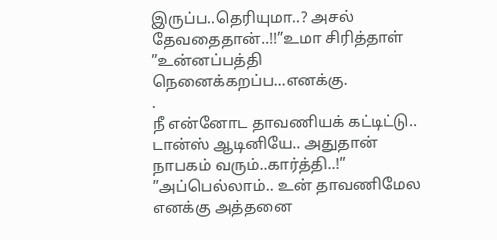இருப்ப..தெரியுமா..? அசல் தேவதைதான்..!!”உமா சிரித்தாள் ”உன்னப்பத்தி நெனைக்கறப்ப…எனக்கு.
.
நீ என்னோட தாவணியக் கட்டிட்டு.. டான்ஸ் ஆடினியே.. அதுதான் நாபகம் வரும்..கார்த்தி..!” ”அப்பெல்லாம்.. உன் தாவணிமேல எனக்கு அத்தனை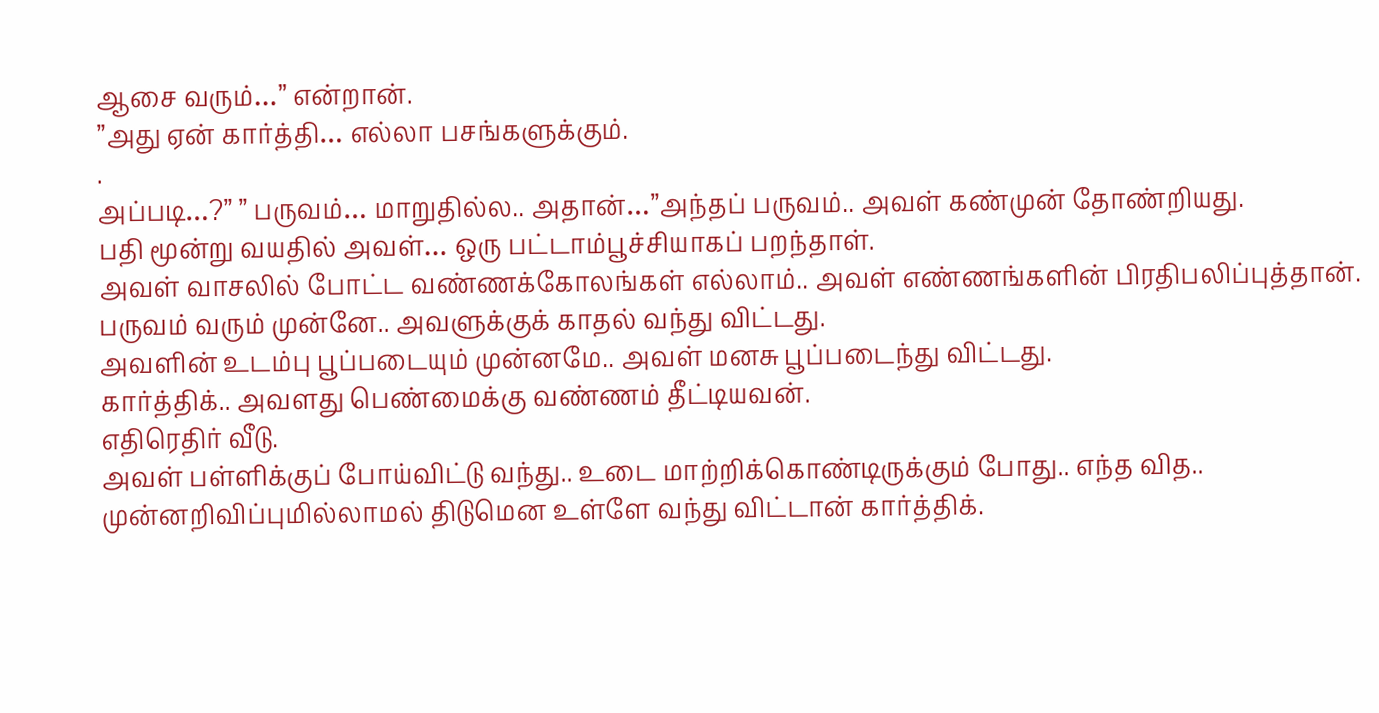ஆசை வரும்…” என்றான்.
”அது ஏன் கார்த்தி… எல்லா பசங்களுக்கும்.
.
அப்படி…?” ” பருவம்… மாறுதில்ல.. அதான்…”அந்தப் பருவம்.. அவள் கண்முன் தோண்றியது.
பதி மூன்று வயதில் அவள்… ஒரு பட்டாம்பூச்சியாகப் பறந்தாள்.
அவள் வாசலில் போட்ட வண்ணக்கோலங்கள் எல்லாம்.. அவள் எண்ணங்களின் பிரதிபலிப்புத்தான்.
பருவம் வரும் முன்னே.. அவளுக்குக் காதல் வந்து விட்டது.
அவளின் உடம்பு பூப்படையும் முன்னமே.. அவள் மனசு பூப்படைந்து விட்டது.
கார்த்திக்.. அவளது பெண்மைக்கு வண்ணம் தீட்டியவன்.
எதிரெதிர் வீடு.
அவள் பள்ளிக்குப் போய்விட்டு வந்து.. உடை மாற்றிக்கொண்டிருக்கும் போது.. எந்த வித.. முன்னறிவிப்புமில்லாமல் திடுமென உள்ளே வந்து விட்டான் கார்த்திக்.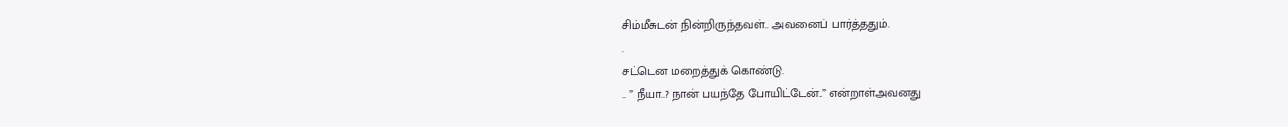சிம்மீசுடன் நின்றிருந்தவள்.. அவனைப் பார்த்ததும்.
.
சட்டென மறைத்துக் கொண்டு.
.. ” நீயா..? நான் பயந்தே போயிட்டேன்..” என்றாள்அவனது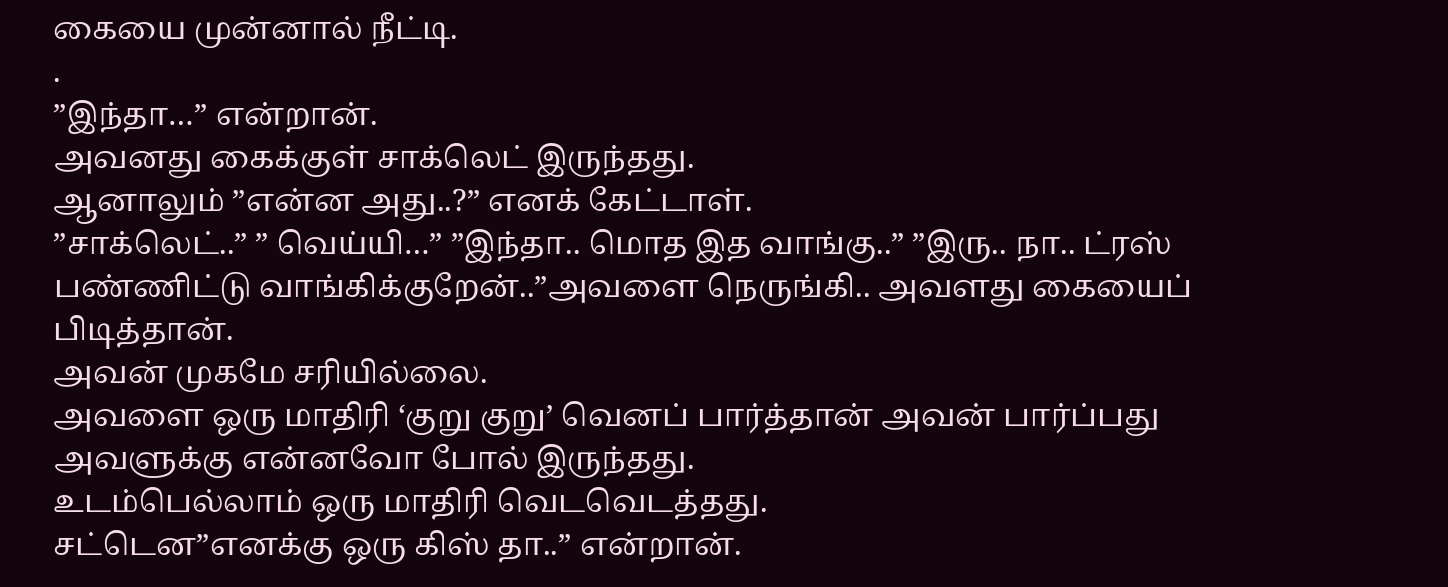கையை முன்னால் நீட்டி.
.
”இந்தா…” என்றான்.
அவனது கைக்குள் சாக்லெட் இருந்தது.
ஆனாலும் ”என்ன அது..?” எனக் கேட்டாள்.
”சாக்லெட்..” ” வெய்யி…” ”இந்தா.. மொத இத வாங்கு..” ”இரு.. நா.. ட்ரஸ் பண்ணிட்டு வாங்கிக்குறேன்..”அவளை நெருங்கி.. அவளது கையைப் பிடித்தான்.
அவன் முகமே சரியில்லை.
அவளை ஒரு மாதிரி ‘குறு குறு’ வெனப் பார்த்தான் அவன் பார்ப்பது அவளுக்கு என்னவோ போல் இருந்தது.
உடம்பெல்லாம் ஒரு மாதிரி வெடவெடத்தது.
சட்டென”எனக்கு ஒரு கிஸ் தா..” என்றான்.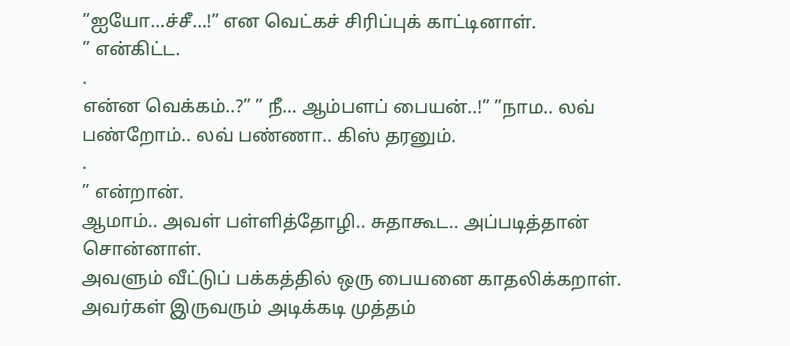”ஐயோ…ச்சீ…!” என வெட்கச் சிரிப்புக் காட்டினாள்.
” என்கிட்ட.
.
என்ன வெக்கம்..?” ” நீ… ஆம்பளப் பையன்..!” ”நாம.. லவ் பண்றோம்.. லவ் பண்ணா.. கிஸ் தரனும்.
.
” என்றான்.
ஆமாம்.. அவள் பள்ளித்தோழி.. சுதாகூட.. அப்படித்தான் சொன்னாள்.
அவளும் வீட்டுப் பக்கத்தில் ஒரு பையனை காதலிக்கறாள்.
அவர்கள் இருவரும் அடிக்கடி முத்தம்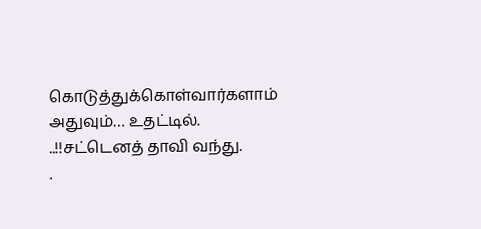கொடுத்துக்கொள்வார்களாம் அதுவும்… உதட்டில்.
..!!சட்டெனத் தாவி வந்து.
.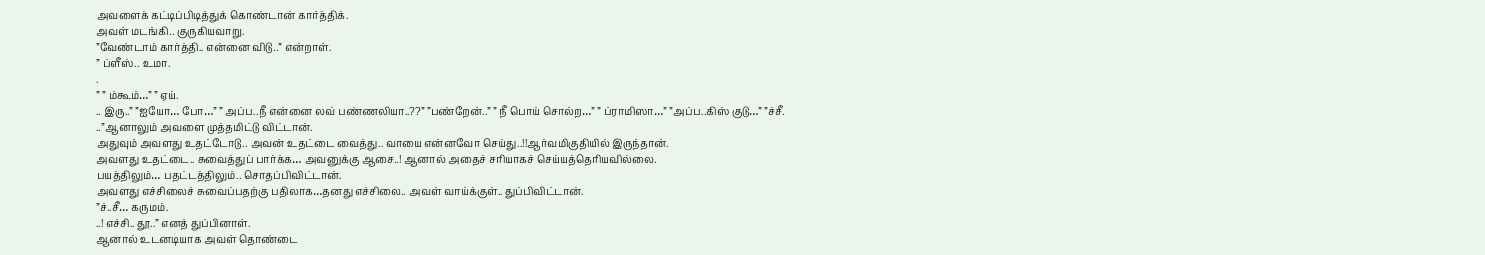அவளைக் கட்டிப்பிடித்துக் கொண்டான் கார்த்திக்.
அவள் மடங்கி.. குருகியவாறு.
”வேண்டாம் கார்த்தி.. என்னை விடு..” என்றாள்.
” ப்ளீஸ்.. உமா.
.
” ” ம்கூம்…” ” ஏய்.
.. இரு..” ”ஐயோ… போ…” ” அப்ப..நீ என்னை லவ் பண்ணலியா..??” ”பண்றேன்..” ” நீ பொய் சொல்ற…” ” ப்ராமிஸா…” ”அப்ப..கிஸ் குடு…” ”ச்சீ.
..”ஆனாலும் அவளை முத்தமிட்டு விட்டான்.
அதுவும் அவளது உதட்டோடு.. அவன் உதட்டை வைத்து.. வாயை என்னவோ செய்து..!!ஆர்வமிகுதியில் இருந்தான்.
அவளது உதட்டை.. சுவைத்துப் பார்க்க… அவனுக்கு ஆசை..! ஆனால் அதைச் சரியாகச் செய்யத்தெரியவில்லை.
பயத்திலும்… பதட்டத்திலும்.. சொதப்பிவிட்டான்.
அவளது எச்சிலைச் சுவைப்பதற்கு பதிலாக…தனது எச்சிலை.. அவள் வாய்க்குள்.. துப்பிவிட்டான்.
”ச்..சீ… கருமம்.
..! எச்சி.. தூ..” எனத் துப்பினாள்.
ஆனால் உடனடியாக அவள் தொண்டை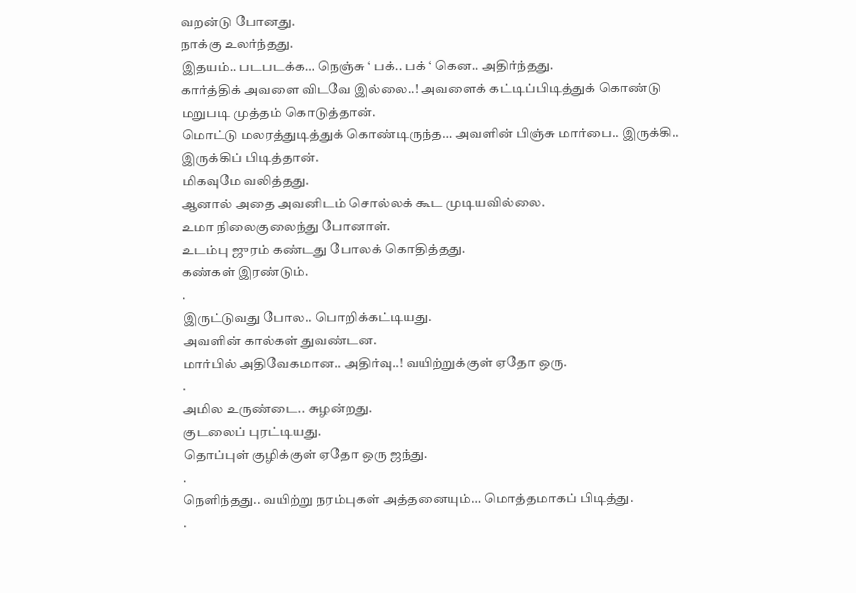வறன்டு போனது.
நாக்கு உலர்ந்தது.
இதயம்.. படபடக்க… நெஞ்சு ‘ பக்.. பக் ‘ கென.. அதிர்ந்தது.
கார்த்திக் அவளை விடவே இல்லை..! அவளைக் கட்டிப்பிடித்துக் கொண்டு மறுபடி முத்தம் கொடுத்தான்.
மொட்டு மலரத்துடித்துக் கொண்டிருந்த… அவளின் பிஞ்சு மார்பை.. இருக்கி.. இருக்கிப் பிடித்தான்.
மிகவுமே வலித்தது.
ஆனால் அதை அவனிடம் சொல்லக் கூட முடியவில்லை.
உமா நிலைகுலைந்து போனாள்.
உடம்பு ஜுரம் கண்டது போலக் கொதித்தது.
கண்கள் இரண்டும்.
.
இருட்டுவது போல.. பொறிக்கட்டியது.
அவளின் கால்கள் துவண்டன.
மார்பில் அதிவேகமான.. அதிர்வு..! வயிற்றுக்குள் ஏதோ ஒரு.
.
அமில உருண்டை.. சுழன்றது.
குடலைப் புரட்டியது.
தொப்புள் குழிக்குள் ஏதோ ஒரு ஜந்து.
.
நெளிந்தது.. வயிற்று நரம்புகள் அத்தனையும்… மொத்தமாகப் பிடித்து.
.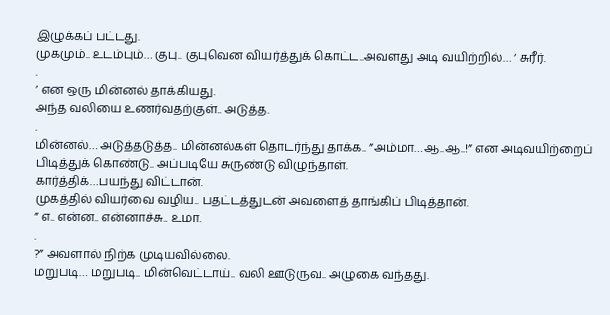இழுக்கப் பட்டது.
முகமும்.. உடம்பும்… குபு.. குபுவென வியர்த்துக் கொட்ட..அவளது அடி வயிற்றில்… ‘ சுரீர்.
.
’ என ஒரு மின்னல் தாக்கியது.
அந்த வலியை உணர்வதற்குள்.. அடுத்த.
.
மின்னல்… அடுத்தடுத்த.. மின்னல்கள் தொடர்ந்து தாக்க.. ”அம்மா…ஆ..ஆ..!” என அடிவயிற்றைப் பிடித்துக் கொண்டு.. அப்படியே சுருண்டு விழுந்தாள்.
கார்த்திக்…பயந்து விட்டான்.
முகத்தில் வியர்வை வழிய.. பதட்டத்துடன் அவளைத் தாங்கிப் பிடித்தான்.
” எ.. என்ன.. என்னாச்சு.. உமா.
.
?” அவளால் நிற்க முடியவில்லை.
மறுபடி… மறுபடி.. மின்வெட்டாய்.. வலி ஊடுருவ.. அழுகை வந்தது.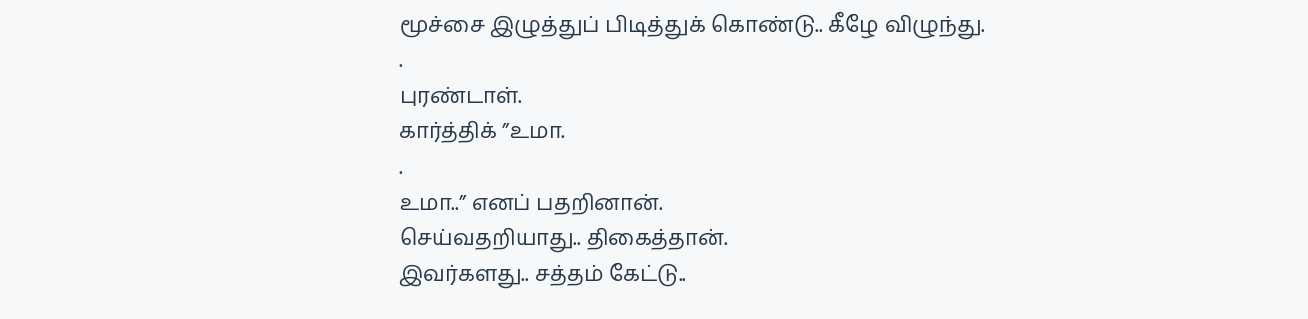மூச்சை இழுத்துப் பிடித்துக் கொண்டு.. கீழே விழுந்து.
.
புரண்டாள்.
கார்த்திக் ”உமா.
.
உமா..” எனப் பதறினான்.
செய்வதறியாது.. திகைத்தான்.
இவர்களது.. சத்தம் கேட்டு..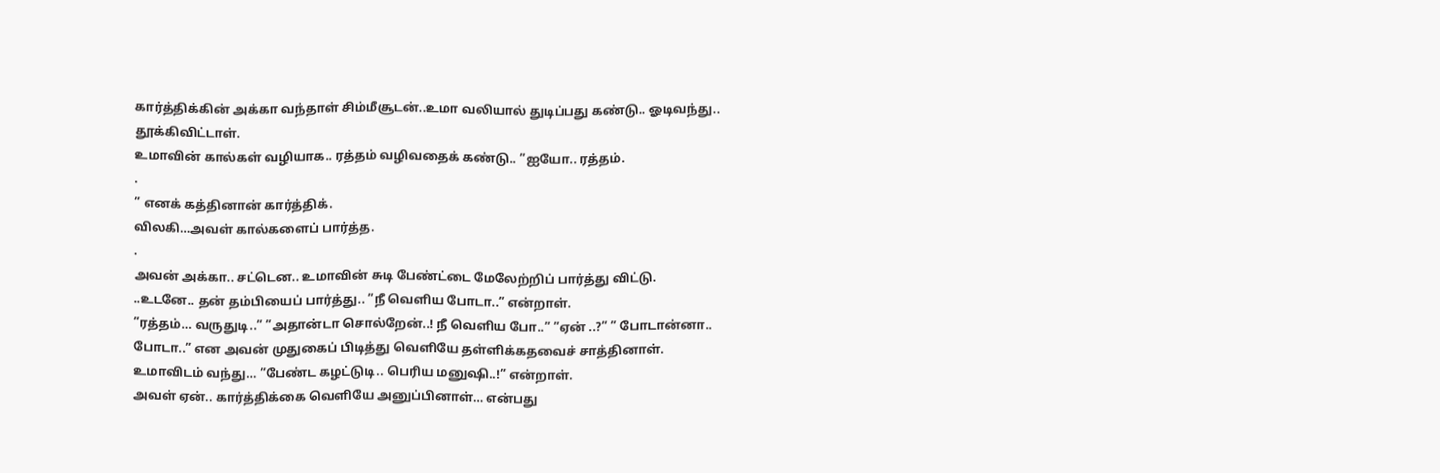கார்த்திக்கின் அக்கா வந்தாள் சிம்மீசூடன்..உமா வலியால் துடிப்பது கண்டு.. ஓடிவந்து.. தூக்கிவிட்டாள்.
உமாவின் கால்கள் வழியாக.. ரத்தம் வழிவதைக் கண்டு.. ”ஐயோ.. ரத்தம்.
.
” எனக் கத்தினான் கார்த்திக்.
விலகி…அவள் கால்களைப் பார்த்த.
.
அவன் அக்கா.. சட்டென.. உமாவின் சுடி பேண்ட்டை மேலேற்றிப் பார்த்து விட்டு.
..உடனே.. தன் தம்பியைப் பார்த்து.. ”நீ வெளிய போடா..” என்றாள்.
”ரத்தம்… வருதுடி..” ”அதான்டா சொல்றேன்..! நீ வெளிய போ..” ”ஏன் ..?” ” போடான்னா.. போடா..” என அவன் முதுகைப் பிடித்து வெளியே தள்ளிக்கதவைச் சாத்தினாள்.
உமாவிடம் வந்து… ”பேண்ட கழட்டுடி.. பெரிய மனுஷி..!” என்றாள்.
அவள் ஏன்.. கார்த்திக்கை வெளியே அனுப்பினாள்… என்பது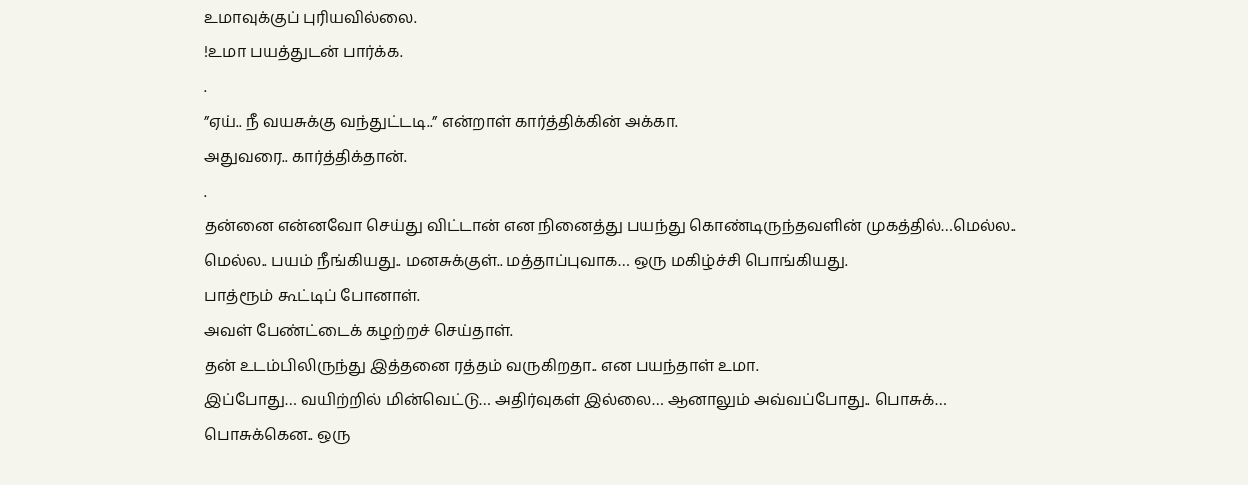உமாவுக்குப் புரியவில்லை.
!உமா பயத்துடன் பார்க்க.
.
”ஏய்.. நீ வயசுக்கு வந்துட்டடி..” என்றாள் கார்த்திக்கின் அக்கா.
அதுவரை.. கார்த்திக்தான்.
.
தன்னை என்னவோ செய்து விட்டான் என நினைத்து பயந்து கொண்டிருந்தவளின் முகத்தில்…மெல்ல.. மெல்ல.. பயம் நீங்கியது.. மனசுக்குள்.. மத்தாப்புவாக… ஒரு மகிழ்ச்சி பொங்கியது.
பாத்ரூம் கூட்டிப் போனாள்.
அவள் பேண்ட்டைக் கழற்றச் செய்தாள்.
தன் உடம்பிலிருந்து இத்தனை ரத்தம் வருகிறதா.. என பயந்தாள் உமா.
இப்போது… வயிற்றில் மின்வெட்டு… அதிர்வுகள் இல்லை… ஆனாலும் அவ்வப்போது.. பொசுக்… பொசுக்கென.. ஒரு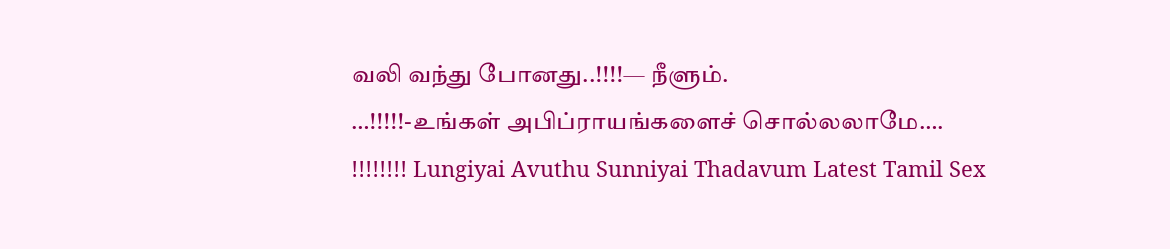வலி வந்து போனது..!!!!— நீளும்.
…!!!!!-உங்கள் அபிப்ராயங்களைச் சொல்லலாமே….
!!!!!!!! Lungiyai Avuthu Sunniyai Thadavum Latest Tamil Sex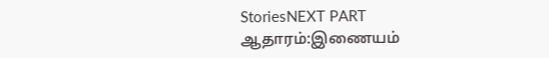StoriesNEXT PART
ஆதாரம்:இணையம்